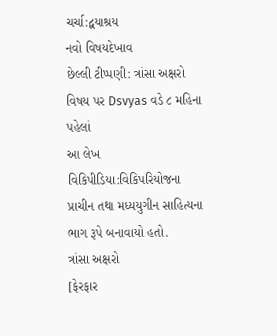ચર્ચા:દ્વયાશ્રય
નવો વિષયદેખાવ
છેલ્લી ટીપ્પણી: ત્રાંસા અક્ષરો વિષય પર Dsvyas વડે ૮ મહિના પહેલાં
આ લેખ વિકિપીડિયા:વિકિપરિયોજના પ્રાચીન તથા મધ્યયુગીન સાહિત્યના ભાગ રૂપે બનાવાયો હતો.
ત્રાંસા અક્ષરો
[ફેરફાર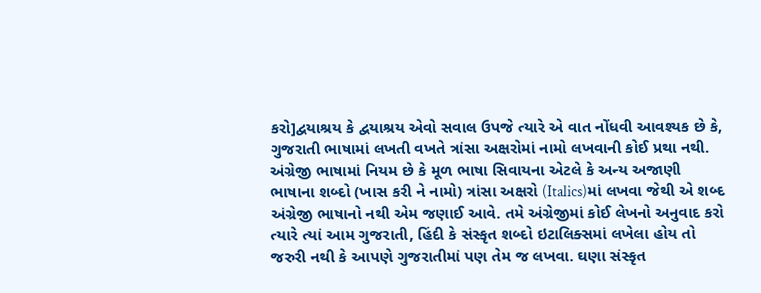કરો]દ્વયાશ્રય કે દ્વયાશ્રય એવો સવાલ ઉપજે ત્યારે એ વાત નોંધવી આવશ્યક છે કે, ગુજરાતી ભાષામાં લખતી વખતે ત્રાંસા અક્ષરોમાં નામો લખવાની કોઈ પ્રથા નથી. અંગ્રેજી ભાષામાં નિયમ છે કે મૂળ ભાષા સિવાયના એટલે કે અન્ય અજાણી ભાષાના શબ્દો (ખાસ કરી ને નામો) ત્રાંસા અક્ષરો (Italics)માં લખવા જેથી એ શબ્દ અંગ્રેજી ભાષાનો નથી એમ જણાઈ આવે. તમે અંગ્રેજીમાં કોઈ લેખનો અનુવાદ કરો ત્યારે ત્યાં આમ ગુજરાતી, હિંદી કે સંસ્કૃત શબ્દો ઇટાલિક્સમાં લખેલા હોય તો જરુરી નથી કે આપણે ગુજરાતીમાં પણ તેમ જ લખવા. ઘણા સંસ્કૃત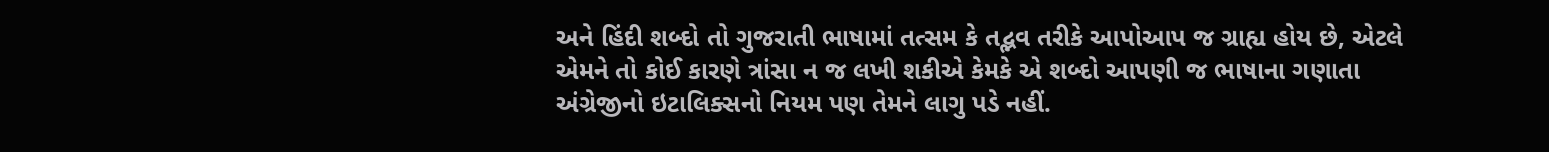અને હિંદી શબ્દો તો ગુજરાતી ભાષામાં તત્સમ કે તદ્ભવ તરીકે આપોઆપ જ ગ્રાહ્ય હોય છે, એટલે એમને તો કોઈ કારણે ત્રાંસા ન જ લખી શકીએ કેમકે એ શબ્દો આપણી જ ભાષાના ગણાતા અંગ્રેજીનો ઇટાલિક્સનો નિયમ પણ તેમને લાગુ પડે નહીં.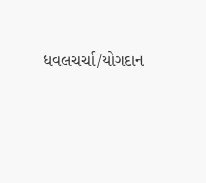ધવલચર્ચા/યોગદાન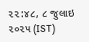૨૨:૪૮, ૮ જુલાઇ ૨૦૨૫ (IST)